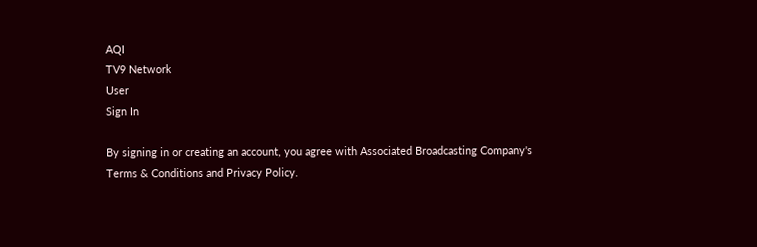AQI
TV9 Network
User
Sign In

By signing in or creating an account, you agree with Associated Broadcasting Company's Terms & Conditions and Privacy Policy.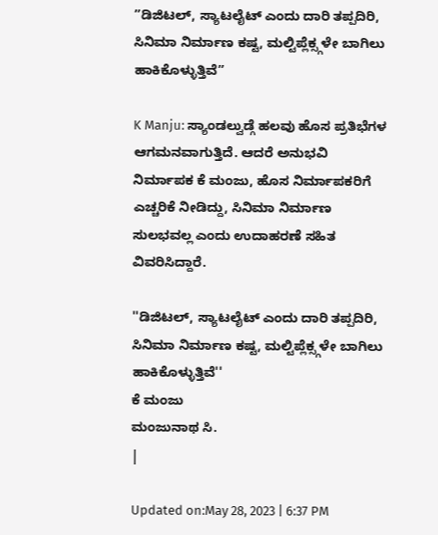”ಡಿಜಿಟಲ್, ಸ್ಯಾಟಲೈಟ್ ಎಂದು ದಾರಿ ತಪ್ಪದಿರಿ, ಸಿನಿಮಾ ನಿರ್ಮಾಣ ಕಷ್ಟ, ಮಲ್ಟಿಪ್ಲೆಕ್ಸ್ಗಳೇ ಬಾಗಿಲು ಹಾಕಿಕೊಳ್ಳುತ್ತಿವೆ”

K Manju: ಸ್ಯಾಂಡಲ್ವುಡ್ಗೆ ಹಲವು ಹೊಸ ಪ್ರತಿಭೆಗಳ ಆಗಮನವಾಗುತ್ತಿದೆ. ಆದರೆ ಅನುಭವಿ ನಿರ್ಮಾಪಕ ಕೆ ಮಂಜು, ಹೊಸ ನಿರ್ಮಾಪಕರಿಗೆ ಎಚ್ಚರಿಕೆ ನೀಡಿದ್ದು, ಸಿನಿಮಾ ನಿರ್ಮಾಣ ಸುಲಭವಲ್ಲ ಎಂದು ಉದಾಹರಣೆ ಸಹಿತ ವಿವರಿಸಿದ್ದಾರೆ.

''ಡಿಜಿಟಲ್, ಸ್ಯಾಟಲೈಟ್ ಎಂದು ದಾರಿ ತಪ್ಪದಿರಿ, ಸಿನಿಮಾ ನಿರ್ಮಾಣ ಕಷ್ಟ, ಮಲ್ಟಿಪ್ಲೆಕ್ಸ್ಗಳೇ ಬಾಗಿಲು ಹಾಕಿಕೊಳ್ಳುತ್ತಿವೆ''
ಕೆ ಮಂಜು
ಮಂಜುನಾಥ ಸಿ.
|

Updated on:May 28, 2023 | 6:37 PM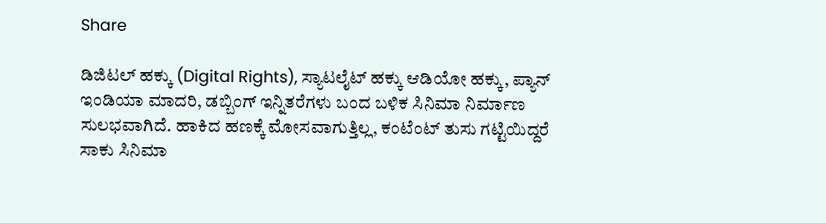Share

ಡಿಜಿಟಲ್ ಹಕ್ಕು (Digital Rights), ಸ್ಯಾಟಲೈಟ್ ಹಕ್ಕು ಆಡಿಯೋ ಹಕ್ಕು, ಪ್ಯಾನ್ ಇಂಡಿಯಾ ಮಾದರಿ, ಡಬ್ಬಿಂಗ್ ಇನ್ನಿತರೆಗಳು ಬಂದ ಬಳಿಕ ಸಿನಿಮಾ ನಿರ್ಮಾಣ ಸುಲಭವಾಗಿದೆ. ಹಾಕಿದ ಹಣಕ್ಕೆ ಮೋಸವಾಗುತ್ತಿಲ್ಲ, ಕಂಟೆಂಟ್ ತುಸು ಗಟ್ಟಿಯಿದ್ದರೆ ಸಾಕು ಸಿನಿಮಾ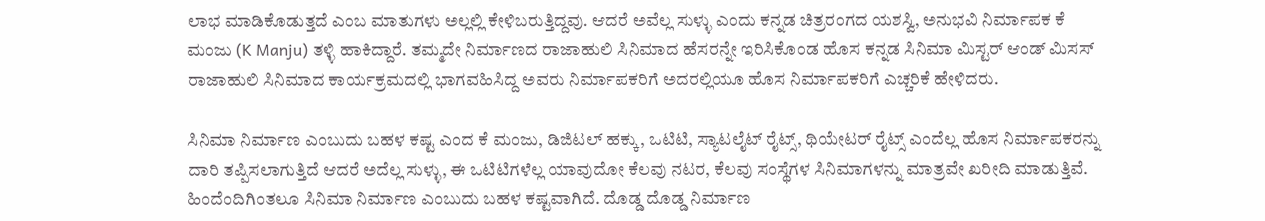ಲಾಭ ಮಾಡಿಕೊಡುತ್ತದೆ ಎಂಬ ಮಾತುಗಳು ಅಲ್ಲಲ್ಲಿ ಕೇಳಿಬರುತ್ತಿದ್ದವು. ಆದರೆ ಅವೆಲ್ಲ ಸುಳ್ಳು ಎಂದು ಕನ್ನಡ ಚಿತ್ರರಂಗದ ಯಶಸ್ವಿ, ಅನುಭವಿ ನಿರ್ಮಾಪಕ ಕೆ ಮಂಜು (K Manju) ತಳ್ಳಿ ಹಾಕಿದ್ದಾರೆ. ತಮ್ಮದೇ ನಿರ್ಮಾಣದ ರಾಜಾಹುಲಿ ಸಿನಿಮಾದ ಹೆಸರನ್ನೇ ಇರಿಸಿಕೊಂಡ ಹೊಸ ಕನ್ನಡ ಸಿನಿಮಾ ಮಿಸ್ಟರ್ ಆಂಡ್ ಮಿಸಸ್ ರಾಜಾಹುಲಿ ಸಿನಿಮಾದ ಕಾರ್ಯಕ್ರಮದಲ್ಲಿ ಭಾಗವಹಿಸಿದ್ದ ಅವರು ನಿರ್ಮಾಪಕರಿಗೆ ಅದರಲ್ಲಿಯೂ ಹೊಸ ನಿರ್ಮಾಪಕರಿಗೆ ಎಚ್ಚರಿಕೆ ಹೇಳಿದರು.

ಸಿನಿಮಾ ನಿರ್ಮಾಣ ಎಂಬುದು ಬಹಳ ಕಷ್ಟ ಎಂದ ಕೆ ಮಂಜು, ಡಿಜಿಟಲ್ ಹಕ್ಕು, ಒಟಿಟಿ, ಸ್ಯಾಟಲೈಟ್ ರೈಟ್ಸ್, ಥಿಯೇಟರ್ ರೈಟ್ಸ್ ಎಂದೆಲ್ಲ ಹೊಸ ನಿರ್ಮಾಪಕರನ್ನು ದಾರಿ ತಪ್ಪಿಸಲಾಗುತ್ತಿದೆ ಆದರೆ ಅದೆಲ್ಲ ಸುಳ್ಳು, ಈ ಒಟಿಟಿಗಳೆಲ್ಲ ಯಾವುದೋ ಕೆಲವು ನಟರ, ಕೆಲವು ಸಂಸ್ಥೆಗಳ ಸಿನಿಮಾಗಳನ್ನು ಮಾತ್ರವೇ ಖರೀದಿ ಮಾಡುತ್ತಿವೆ. ಹಿಂದೆಂದಿಗಿಂತಲೂ ಸಿನಿಮಾ ನಿರ್ಮಾಣ ಎಂಬುದು ಬಹಳ ಕಷ್ಟವಾಗಿದೆ. ದೊಡ್ಡ ದೊಡ್ಡ ನಿರ್ಮಾಣ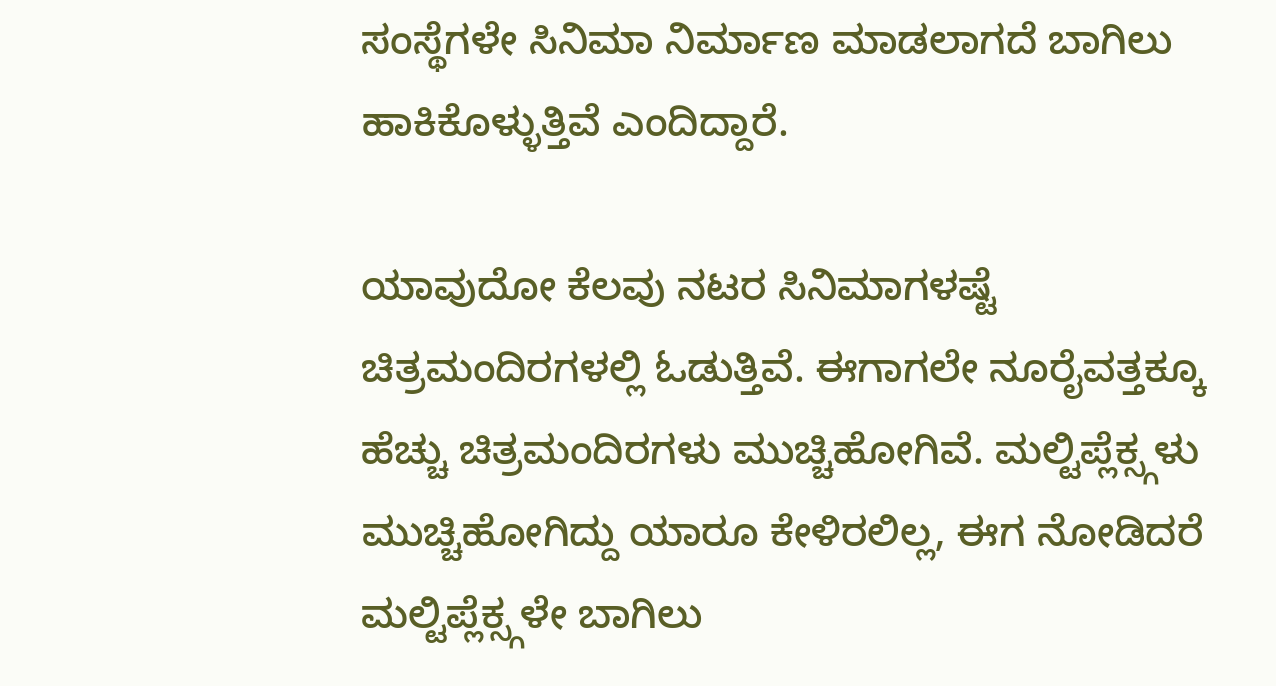ಸಂಸ್ಥೆಗಳೇ ಸಿನಿಮಾ ನಿರ್ಮಾಣ ಮಾಡಲಾಗದೆ ಬಾಗಿಲು ಹಾಕಿಕೊಳ್ಳುತ್ತಿವೆ ಎಂದಿದ್ದಾರೆ.

ಯಾವುದೋ ಕೆಲವು ನಟರ ಸಿನಿಮಾಗಳಷ್ಟೆ ಚಿತ್ರಮಂದಿರಗಳಲ್ಲಿ ಓಡುತ್ತಿವೆ. ಈಗಾಗಲೇ ನೂರೈವತ್ತಕ್ಕೂ ಹೆಚ್ಚು ಚಿತ್ರಮಂದಿರಗಳು ಮುಚ್ಚಿಹೋಗಿವೆ. ಮಲ್ಟಿಪ್ಲೆಕ್ಸ್ಗಳು ಮುಚ್ಚಿಹೋಗಿದ್ದು ಯಾರೂ ಕೇಳಿರಲಿಲ್ಲ, ಈಗ ನೋಡಿದರೆ ಮಲ್ಟಿಪ್ಲೆಕ್ಸ್ಗಳೇ ಬಾಗಿಲು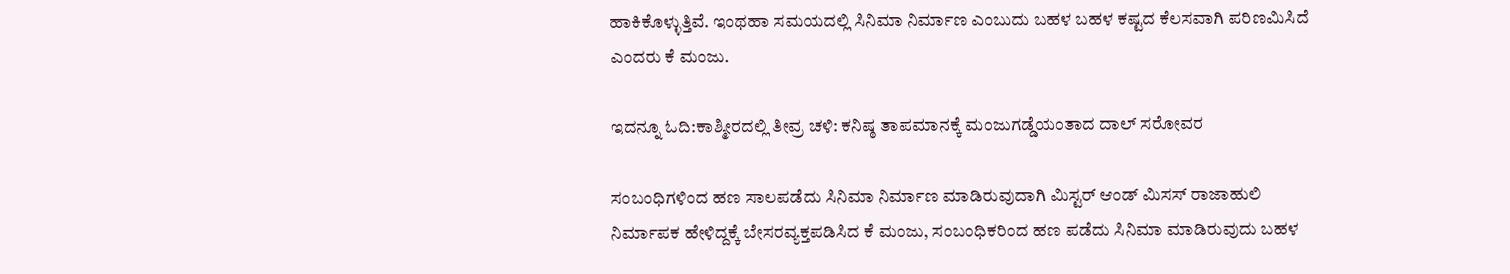ಹಾಕಿಕೊಳ್ಳುತ್ತಿವೆ. ಇಂಥಹಾ ಸಮಯದಲ್ಲಿ ಸಿನಿಮಾ ನಿರ್ಮಾಣ ಎಂಬುದು ಬಹಳ ಬಹಳ ಕಷ್ಟದ ಕೆಲಸವಾಗಿ ಪರಿಣಮಿಸಿದೆ ಎಂದರು ಕೆ ಮಂಜು.

ಇದನ್ನೂ ಓದಿ:ಕಾಶ್ಮೀರದಲ್ಲಿ ತೀವ್ರ ಚಳಿ: ಕನಿಷ್ಠ ತಾಪಮಾನಕ್ಕೆ ಮಂಜುಗಡ್ಡೆಯಂತಾದ ದಾಲ್ ಸರೋವರ

ಸಂಬಂಧಿಗಳಿಂದ ಹಣ ಸಾಲಪಡೆದು ಸಿನಿಮಾ ನಿರ್ಮಾಣ ಮಾಡಿರುವುದಾಗಿ ಮಿಸ್ಟರ್ ಆಂಡ್ ಮಿಸಸ್ ರಾಜಾಹುಲಿ ನಿರ್ಮಾಪಕ ಹೇಳಿದ್ದಕ್ಕೆ ಬೇಸರವ್ಯಕ್ತಪಡಿಸಿದ ಕೆ ಮಂಜು, ಸಂಬಂಧಿಕರಿಂದ ಹಣ ಪಡೆದು ಸಿನಿಮಾ ಮಾಡಿರುವುದು ಬಹಳ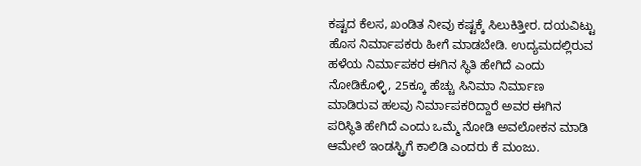ಕಷ್ಟದ ಕೆಲಸ, ಖಂಡಿತ ನೀವು ಕಷ್ಟಕ್ಕೆ ಸಿಲುಕಿತ್ತೀರ. ದಯವಿಟ್ಟು ಹೊಸ ನಿರ್ಮಾಪಕರು ಹೀಗೆ ಮಾಡಬೇಡಿ. ಉದ್ಯಮದಲ್ಲಿರುವ ಹಳೆಯ ನಿರ್ಮಾಪಕರ ಈಗಿನ ಸ್ಥಿತಿ ಹೇಗಿದೆ ಎಂದು ನೋಡಿಕೊಳ್ಳಿ, 25ಕ್ಕೂ ಹೆಚ್ಚು ಸಿನಿಮಾ ನಿರ್ಮಾಣ ಮಾಡಿರುವ ಹಲವು ನಿರ್ಮಾಪಕರಿದ್ದಾರೆ ಅವರ ಈಗಿನ ಪರಿಸ್ಥಿತಿ ಹೇಗಿದೆ ಎಂದು ಒಮ್ಮೆ ನೋಡಿ ಅವಲೋಕನ ಮಾಡಿ ಆಮೇಲೆ ಇಂಡಸ್ಟ್ರಿಗೆ ಕಾಲಿಡಿ ಎಂದರು ಕೆ ಮಂಜು.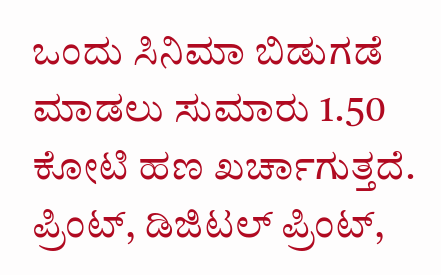ಒಂದು ಸಿನಿಮಾ ಬಿಡುಗಡೆ ಮಾಡಲು ಸುಮಾರು 1.50 ಕೋಟಿ ಹಣ ಖರ್ಚಾಗುತ್ತದೆ. ಪ್ರಿಂಟ್, ಡಿಜಿಟಲ್ ಪ್ರಿಂಟ್,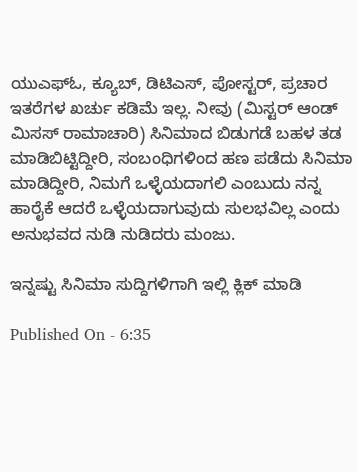ಯುಎಫ್ಓ, ಕ್ಯೂಬ್, ಡಿಟಿಎಸ್, ಪೋಸ್ಟರ್, ಪ್ರಚಾರ ಇತರೆಗಳ ಖರ್ಚು ಕಡಿಮೆ ಇಲ್ಲ. ನೀವು (ಮಿಸ್ಟರ್ ಆಂಡ್ ಮಿಸಸ್ ರಾಮಾಚಾರಿ) ಸಿನಿಮಾದ ಬಿಡುಗಡೆ ಬಹಳ ತಡ ಮಾಡಿಬಿಟ್ಟಿದ್ದೀರಿ, ಸಂಬಂಧಿಗಳಿಂದ ಹಣ ಪಡೆದು ಸಿನಿಮಾ ಮಾಡಿದ್ದೀರಿ, ನಿಮಗೆ ಒಳ್ಳೆಯದಾಗಲಿ ಎಂಬುದು ನನ್ನ ಹಾರೈಕೆ ಆದರೆ ಒಳ್ಳೆಯದಾಗುವುದು ಸುಲಭವಿಲ್ಲ ಎಂದು ಅನುಭವದ ನುಡಿ ನುಡಿದರು ಮಂಜು.

ಇನ್ನಷ್ಟು ಸಿನಿಮಾ ಸುದ್ದಿಗಳಿಗಾಗಿ ಇಲ್ಲಿ ಕ್ಲಿಕ್ ಮಾಡಿ

Published On - 6:35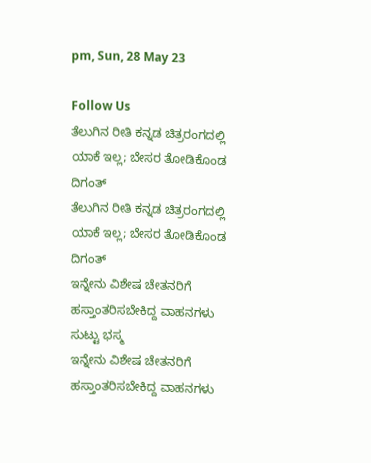pm, Sun, 28 May 23

Follow Us
ತೆಲುಗಿನ ರೀತಿ ಕನ್ನಡ ಚಿತ್ರರಂಗದಲ್ಲಿ ಯಾಕೆ ಇಲ್ಲ; ಬೇಸರ ತೋಡಿಕೊಂಡ ದಿಗಂತ್
ತೆಲುಗಿನ ರೀತಿ ಕನ್ನಡ ಚಿತ್ರರಂಗದಲ್ಲಿ ಯಾಕೆ ಇಲ್ಲ; ಬೇಸರ ತೋಡಿಕೊಂಡ ದಿಗಂತ್
ಇನ್ನೇನು ವಿಶೇಷ ಚೇತನರಿಗೆ ಹಸ್ತಾಂತರಿಸಬೇಕಿದ್ದ ವಾಹನಗಳು ಸುಟ್ಟು ಭಸ್ಮ
ಇನ್ನೇನು ವಿಶೇಷ ಚೇತನರಿಗೆ ಹಸ್ತಾಂತರಿಸಬೇಕಿದ್ದ ವಾಹನಗಳು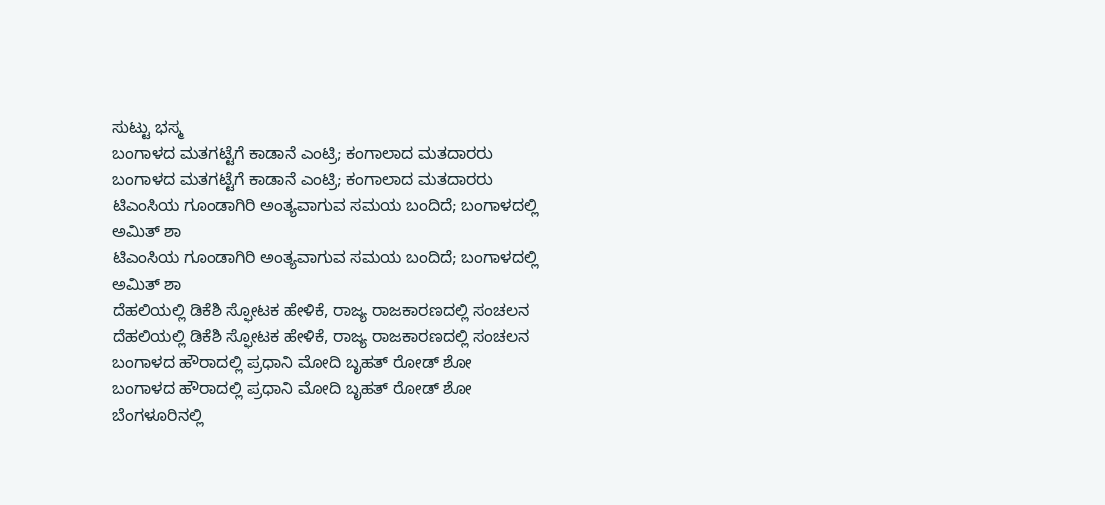ಸುಟ್ಟು ಭಸ್ಮ
ಬಂಗಾಳದ ಮತಗಟ್ಟೆಗೆ ಕಾಡಾನೆ ಎಂಟ್ರಿ; ಕಂಗಾಲಾದ ಮತದಾರರು
ಬಂಗಾಳದ ಮತಗಟ್ಟೆಗೆ ಕಾಡಾನೆ ಎಂಟ್ರಿ; ಕಂಗಾಲಾದ ಮತದಾರರು
ಟಿಎಂಸಿಯ ಗೂಂಡಾಗಿರಿ ಅಂತ್ಯವಾಗುವ ಸಮಯ ಬಂದಿದೆ; ಬಂಗಾಳದಲ್ಲಿ ಅಮಿತ್ ಶಾ
ಟಿಎಂಸಿಯ ಗೂಂಡಾಗಿರಿ ಅಂತ್ಯವಾಗುವ ಸಮಯ ಬಂದಿದೆ; ಬಂಗಾಳದಲ್ಲಿ ಅಮಿತ್ ಶಾ
ದೆಹಲಿಯಲ್ಲಿ ಡಿಕೆಶಿ ಸ್ಫೋಟಕ ಹೇಳಿಕೆ, ರಾಜ್ಯ ರಾಜಕಾರಣದಲ್ಲಿ ಸಂಚಲನ
ದೆಹಲಿಯಲ್ಲಿ ಡಿಕೆಶಿ ಸ್ಫೋಟಕ ಹೇಳಿಕೆ, ರಾಜ್ಯ ರಾಜಕಾರಣದಲ್ಲಿ ಸಂಚಲನ
ಬಂಗಾಳದ ಹೌರಾದಲ್ಲಿ ಪ್ರಧಾನಿ ಮೋದಿ ಬೃಹತ್ ರೋಡ್ ಶೋ
ಬಂಗಾಳದ ಹೌರಾದಲ್ಲಿ ಪ್ರಧಾನಿ ಮೋದಿ ಬೃಹತ್ ರೋಡ್ ಶೋ
ಬೆಂಗಳೂರಿನಲ್ಲಿ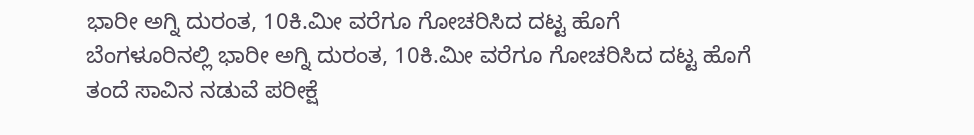ಭಾರೀ ಅಗ್ನಿ ದುರಂತ, 10ಕಿ.ಮೀ ವರೆಗೂ ಗೋಚರಿಸಿದ ದಟ್ಟ ಹೊಗೆ
ಬೆಂಗಳೂರಿನಲ್ಲಿ ಭಾರೀ ಅಗ್ನಿ ದುರಂತ, 10ಕಿ.ಮೀ ವರೆಗೂ ಗೋಚರಿಸಿದ ದಟ್ಟ ಹೊಗೆ
ತಂದೆ ಸಾವಿನ ನಡುವೆ ಪರೀಕ್ಷೆ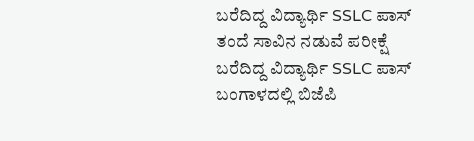ಬರೆದಿದ್ದ ವಿದ್ಯಾರ್ಥಿ SSLC ಪಾಸ್
ತಂದೆ ಸಾವಿನ ನಡುವೆ ಪರೀಕ್ಷೆ ಬರೆದಿದ್ದ ವಿದ್ಯಾರ್ಥಿ SSLC ಪಾಸ್
ಬಂಗಾಳದಲ್ಲಿ ಬಿಜೆಪಿ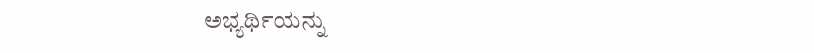ಅಭ್ಯರ್ಥಿಯನ್ನು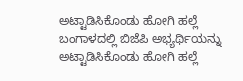ಅಟ್ಟಾಡಿಸಿಕೊಂಡು ಹೋಗಿ ಹಲ್ಲೆ
ಬಂಗಾಳದಲ್ಲಿ ಬಿಜೆಪಿ ಅಭ್ಯರ್ಥಿಯನ್ನು ಅಟ್ಟಾಡಿಸಿಕೊಂಡು ಹೋಗಿ ಹಲ್ಲೆ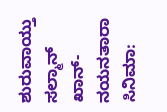ಶುರುವಾಯ್ತು ಸಲ್ಮಾನ್ ಖಾನ್-ನಯನತಾರಾ ಸಿನಿಮಾ: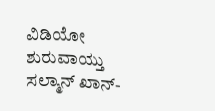ವಿಡಿಯೋ
ಶುರುವಾಯ್ತು ಸಲ್ಮಾನ್ ಖಾನ್-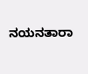ನಯನತಾರಾ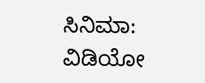ಸಿನಿಮಾ: ವಿಡಿಯೋ